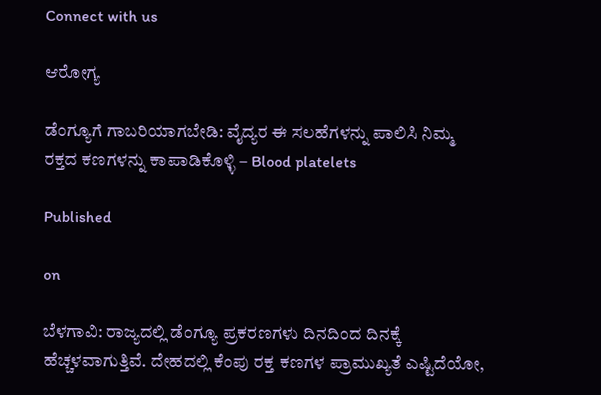Connect with us

ಆರೋಗ್ಯ

ಡೆಂಗ್ಯೂಗೆ ಗಾಬರಿಯಾಗಬೇಡಿ: ವೈದ್ಯರ ಈ ಸಲಹೆಗಳನ್ನು ಪಾಲಿಸಿ ನಿಮ್ಮ ರಕ್ತದ ಕಣಗಳನ್ನು ಕಾಪಾಡಿಕೊಳ್ಳಿ – Blood platelets

Published

on

ಬೆಳಗಾವಿ: ರಾಜ್ಯದಲ್ಲಿ ಡೆಂಗ್ಯೂ ಪ್ರಕರಣಗಳು ದಿನದಿಂದ ದಿನಕ್ಕೆ ಹೆಚ್ಚಳವಾಗುತ್ತಿವೆ. ದೇಹದಲ್ಲಿ ಕೆಂಪು ರಕ್ತ ಕಣಗಳ ಪ್ರಾಮುಖ್ಯತೆ ಎಷ್ಟಿದೆಯೋ,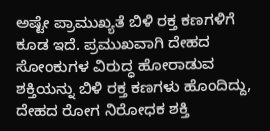ಅಷ್ಟೇ ಪ್ರಾಮುಖ್ಯತೆ ಬಿಳಿ ರಕ್ತ ಕಣಗಳಿಗೆ ಕೂಡ ಇದೆ. ಪ್ರಮುಖವಾಗಿ ದೇಹದ ಸೋಂಕುಗಳ ವಿರುದ್ಧ ಹೋರಾಡುವ ಶಕ್ತಿಯನ್ನು ಬಿಳಿ ರಕ್ತ ಕಣಗಳು ಹೊಂದಿದ್ದು, ದೇಹದ ರೋಗ ನಿರೋಧಕ ಶಕ್ತಿ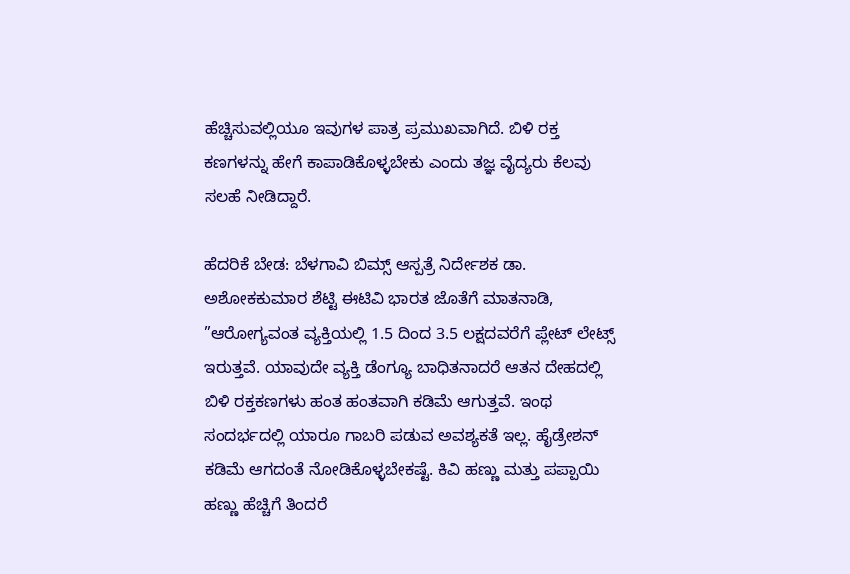ಹೆಚ್ಚಿಸುವಲ್ಲಿಯೂ ಇವುಗಳ ಪಾತ್ರ ಪ್ರಮುಖವಾಗಿದೆ. ಬಿಳಿ ರಕ್ತ ಕಣಗಳನ್ನು ಹೇಗೆ ಕಾಪಾಡಿಕೊಳ್ಳಬೇಕು ಎಂದು ತಜ್ಞ ವೈದ್ಯರು ಕೆಲವು ಸಲಹೆ ನೀಡಿದ್ದಾರೆ.

ಹೆದರಿಕೆ ಬೇಡ: ಬೆಳಗಾವಿ ಬಿಮ್ಸ್ ಆಸ್ಪತ್ರೆ ನಿರ್ದೇಶಕ ಡಾ. ಅಶೋಕಕುಮಾರ ಶೆಟ್ಟಿ ಈಟಿವಿ ಭಾರತ ಜೊತೆಗೆ ಮಾತನಾಡಿ, ”ಆರೋಗ್ಯವಂತ ವ್ಯಕ್ತಿಯಲ್ಲಿ 1.5 ದಿಂದ 3.5 ಲಕ್ಷದವರೆಗೆ ಪ್ಲೇಟ್ ಲೇಟ್ಸ್ ಇರುತ್ತವೆ. ಯಾವುದೇ ವ್ಯಕ್ತಿ ಡೆಂಗ್ಯೂ ಬಾಧಿತನಾದರೆ ಆತನ ದೇಹದಲ್ಲಿ ಬಿಳಿ ರಕ್ತಕಣಗಳು ಹಂತ ಹಂತವಾಗಿ ಕಡಿಮೆ ಆಗುತ್ತವೆ. ಇಂಥ ಸಂದರ್ಭದಲ್ಲಿ ಯಾರೂ ಗಾಬರಿ ಪಡುವ ಅವಶ್ಯಕತೆ ಇಲ್ಲ. ಹೈಡ್ರೇಶನ್ ಕಡಿಮೆ ಆಗದಂತೆ‌ ನೋಡಿಕೊಳ್ಳಬೇಕಷ್ಟೆ. ಕಿವಿ ಹಣ್ಣು ಮತ್ತು ಪಪ್ಪಾಯಿ ಹಣ್ಣು ಹೆಚ್ಚಿಗೆ ತಿಂದರೆ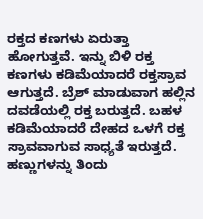ರಕ್ತದ ಕಣಗಳು ಏರುತ್ತಾ ಹೋಗುತ್ತವೆ. ಇನ್ನು ಬಿಳಿ ರಕ್ತ ಕಣಗಳು ಕಡಿಮೆಯಾದರೆ ರಕ್ತಸ್ರಾವ ಆಗುತ್ತದೆ. ಬ್ರೆಶ್ ಮಾಡುವಾಗ ಹಲ್ಲಿನ ದವಡೆಯಲ್ಲಿ ರಕ್ತ ಬರುತ್ತದೆ. ಬಹಳ ಕಡಿಮೆಯಾದರೆ ದೇಹದ ಒಳಗೆ ರಕ್ತ ಸ್ರಾವವಾಗುವ ಸಾಧ್ಯತೆ ಇರುತ್ತದೆ. ಹಣ್ಣುಗಳನ್ನು ತಿಂದು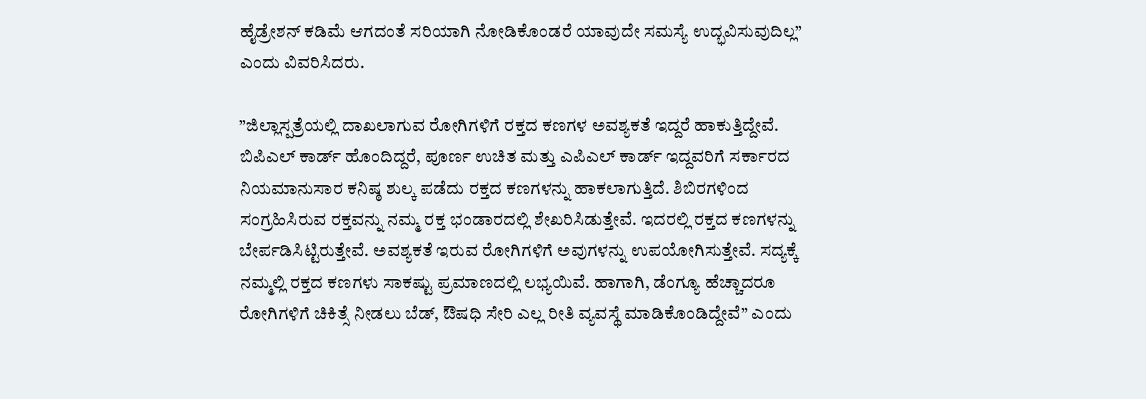ಹೈಡ್ರೇಶನ್ ಕಡಿಮೆ ಆಗದಂತೆ ಸರಿಯಾಗಿ ನೋಡಿಕೊಂಡರೆ ಯಾವುದೇ ಸಮಸ್ಯೆ ಉದ್ಭವಿಸುವುದಿಲ್ಲ” ಎಂದು ವಿವರಿಸಿದರು.

”ಜಿಲ್ಲಾಸ್ಪತ್ರೆಯಲ್ಲಿ‌ ದಾಖಲಾಗುವ ರೋಗಿಗಳಿಗೆ ರಕ್ತದ ಕಣಗಳ ಅವಶ್ಯಕತೆ ಇದ್ದರೆ ಹಾಕುತ್ತಿದ್ದೇವೆ. ಬಿಪಿಎಲ್ ಕಾರ್ಡ್ ಹೊಂದಿದ್ದರೆ, ಪೂರ್ಣ ಉಚಿತ ಮತ್ತು ಎಪಿಎಲ್ ಕಾರ್ಡ್ ಇದ್ದವರಿಗೆ ಸರ್ಕಾರದ ನಿಯಮಾನುಸಾರ ಕನಿಷ್ಠ ಶುಲ್ಕ ಪಡೆದು ರಕ್ತದ ಕಣಗಳನ್ನು ಹಾಕಲಾಗುತ್ತಿದೆ. ಶಿಬಿರಗಳಿಂದ ಸಂಗ್ರಹಿಸಿರುವ ರಕ್ತವನ್ನು ನಮ್ಮ ರಕ್ತ ಭಂಡಾರದಲ್ಲಿ ಶೇಖರಿಸಿಡುತ್ತೇವೆ. ಇದರಲ್ಲಿ ರಕ್ತದ ಕಣಗಳನ್ನು ಬೇರ್ಪಡಿಸಿಟ್ಟಿರುತ್ತೇವೆ. ಅವಶ್ಯಕತೆ ಇರುವ ರೋಗಿಗಳಿಗೆ ಅವುಗಳನ್ನು ಉಪಯೋಗಿಸುತ್ತೇವೆ. ಸದ್ಯಕ್ಕೆ ನಮ್ಮಲ್ಲಿ ರಕ್ತದ ಕಣಗಳು ಸಾಕಷ್ಟು ಪ್ರಮಾಣದಲ್ಲಿ ಲಭ್ಯಯಿವೆ. ಹಾಗಾಗಿ, ಡೆಂಗ್ಯೂ ಹೆಚ್ಚಾದರೂ ರೋಗಿಗಳಿಗೆ ಚಿಕಿತ್ಸೆ ನೀಡಲು ಬೆಡ್, ಔಷಧಿ ಸೇರಿ ಎಲ್ಲ ರೀತಿ ವ್ಯವಸ್ಥೆ ಮಾಡಿಕೊಂಡಿದ್ದೇವೆ” ಎಂದು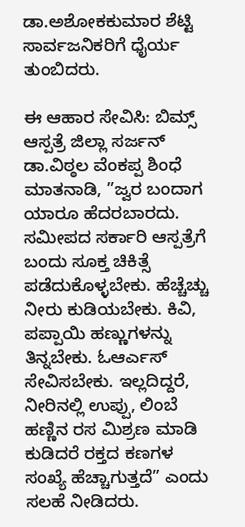ಡಾ.ಅಶೋಕಕುಮಾರ ಶೆಟ್ಟಿ‌ ಸಾರ್ವಜನಿಕರಿಗೆ ಧೈರ್ಯ ತುಂಬಿದರು.

ಈ ಆಹಾರ ಸೇವಿಸಿ: ಬಿಮ್ಸ್ ಆಸ್ಪತ್ರೆ ಜಿಲ್ಲಾ ಸರ್ಜನ್ ಡಾ.ವಿಠ್ಠಲ ವೆಂಕಪ್ಪ ಶಿಂಧೆ ಮಾತನಾಡಿ, ”ಜ್ವರ ಬಂದಾಗ ಯಾರೂ ಹೆದರಬಾರದು. ಸಮೀಪದ ಸರ್ಕಾರಿ ಆಸ್ಪತ್ರೆಗೆ ಬಂದು ಸೂಕ್ತ ಚಿಕಿತ್ಸೆ ಪಡೆದುಕೊಳ್ಳಬೇಕು. ಹೆಚ್ಚೆಚ್ಚು ನೀರು ಕುಡಿಯಬೇಕು‌. ಕಿವಿ, ಪಪ್ಪಾಯಿ ಹಣ್ಣುಗಳನ್ನು ತಿನ್ನಬೇಕು. ಓಆರ್ಎಸ್ ಸೇವಿಸಬೇಕು. ಇಲ್ಲದಿದ್ದರೆ, ನೀರಿನಲ್ಲಿ ಉಪ್ಪು, ಲಿಂಬೆ ಹಣ್ಣಿನ ರಸ ಮಿಶ್ರಣ ಮಾಡಿ ಕುಡಿದರೆ ರಕ್ತದ ಕಣಗಳ ಸಂಖ್ಯೆ ಹೆಚ್ಚಾಗುತ್ತದೆ” ಎಂದು ಸಲಹೆ ನೀಡಿದರು.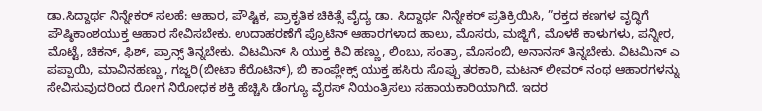ಡಾ.ಸಿದ್ದಾರ್ಥ ನಿನ್ನೇಕರ್ ಸಲಹೆ: ಆಹಾರ, ಪೌಷ್ಟಿಕ, ಪ್ರಾಕೃತಿಕ ಚಿಕಿತ್ಸೆ ವೈದ್ಯ ಡಾ. ಸಿದ್ದಾರ್ಥ ನಿನ್ನೇಕರ್ ಪ್ರತಿಕ್ರಿಯಿಸಿ, ”ರಕ್ತದ ಕಣಗಳ ವೃದ್ಧಿಗೆ ಪೌಷ್ಠಿಕಾಂಶಯುಕ್ತ ಆಹಾರ ಸೇವಿಸಬೇಕು. ಉದಾಹರಣೆಗೆ ಪ್ರೊಟಿನ್ ಆಹಾರಗಳಾದ ಹಾಲು, ಮೊಸರು, ಮಜ್ಜಿಗೆ, ಮೊಳಕೆ ಕಾಳುಗಳು, ಪನ್ನೀರ, ಮೊಟ್ಟೆ, ಚಿಕನ್, ಫಿಶ್, ಪ್ರಾನ್ಸ್ ತಿನ್ನಬೇಕು. ವಿಟಮಿನ್ ಸಿ ಯುಕ್ತ ಕಿವಿ ಹಣ್ಣು, ಲಿಂಬು, ಸಂತ್ರಾ, ಮೊಸಂಬಿ, ಅನಾನಸ್ ತಿನ್ನಬೇಕು. ವಿಟಮಿನ್ ಎ ಪಪ್ಪಾಯಿ, ಮಾವಿನಹಣ್ಣು, ಗಜ್ಜರಿ(ಬೀಟಾ ಕೆರೊಟಿನ್), ಬಿ ಕಾಂಪ್ಲೇಕ್ಸ್ ಯುಕ್ತ ಹಸಿರು ಸೊಪ್ಪು ತರಕಾರಿ, ಮಟನ್ ಲೀವರ್ ನಂಥ ಆಹಾರಗಳನ್ನು ಸೇವಿಸುವುದರಿಂದ ರೋಗ ನಿರೋಧಕ ಶಕ್ತಿ ಹೆಚ್ಚಿಸಿ ಡೆಂಗ್ಯೂ ವೈರಸ್ ನಿಯಂತ್ರಿಸಲು ಸಹಾಯಕಾರಿಯಾಗಿದೆ. ಇದರ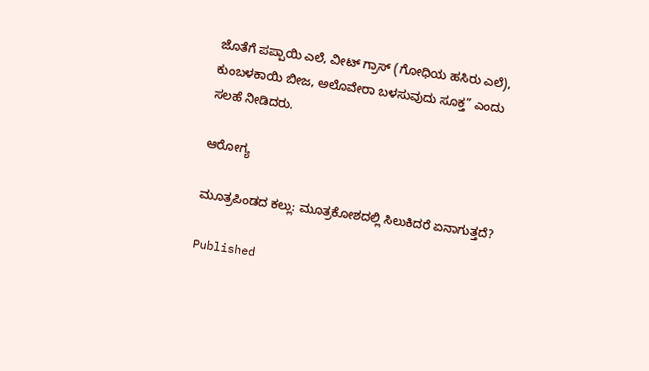ಜೊತೆಗೆ ಪಪ್ಪಾಯಿ ಎಲೆ, ವೀಟ್ ಗ್ರಾಸ್ (ಗೋಧಿಯ ಹಸಿರು ಎಲೆ), ಕುಂಬಳಕಾಯಿ ಬೀಜ, ಅಲೊವೇರಾ ಬಳಸುವುದು ಸೂಕ್ತ” ಎಂದು ಸಲಹೆ ನೀಡಿದರು.

ಆರೋಗ್ಯ

ಮೂತ್ರಪಿಂಡದ ಕಲ್ಲು: ಮೂತ್ರಕೋಶದಲ್ಲಿ ಸಿಲುಕಿದರೆ ಏನಾಗುತ್ತದೆ?

Published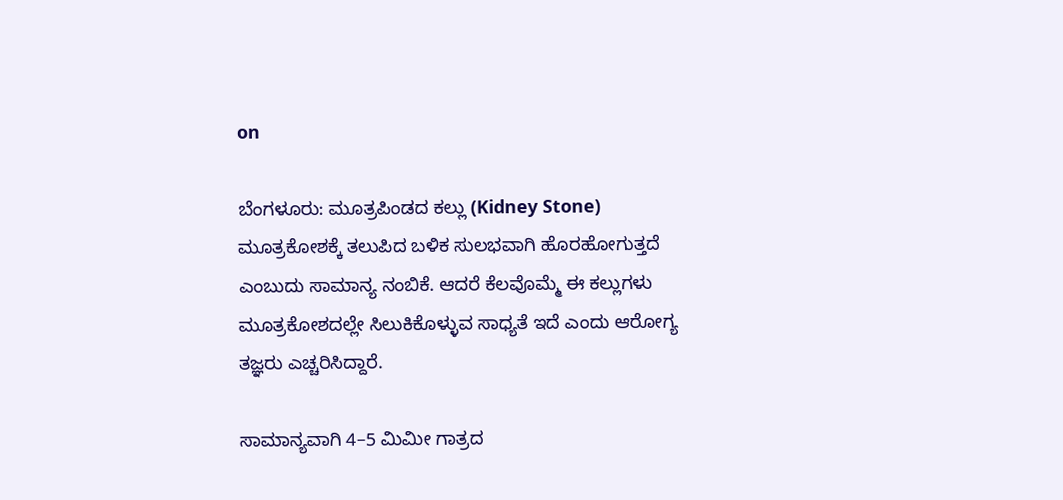on

ಬೆಂಗಳೂರು: ಮೂತ್ರಪಿಂಡದ ಕಲ್ಲು (Kidney Stone) ಮೂತ್ರಕೋಶಕ್ಕೆ ತಲುಪಿದ ಬಳಿಕ ಸುಲಭವಾಗಿ ಹೊರಹೋಗುತ್ತದೆ ಎಂಬುದು ಸಾಮಾನ್ಯ ನಂಬಿಕೆ. ಆದರೆ ಕೆಲವೊಮ್ಮೆ ಈ ಕಲ್ಲುಗಳು ಮೂತ್ರಕೋಶದಲ್ಲೇ ಸಿಲುಕಿಕೊಳ್ಳುವ ಸಾಧ್ಯತೆ ಇದೆ ಎಂದು ಆರೋಗ್ಯ ತಜ್ಞರು ಎಚ್ಚರಿಸಿದ್ದಾರೆ.

ಸಾಮಾನ್ಯವಾಗಿ 4–5 ಮಿಮೀ ಗಾತ್ರದ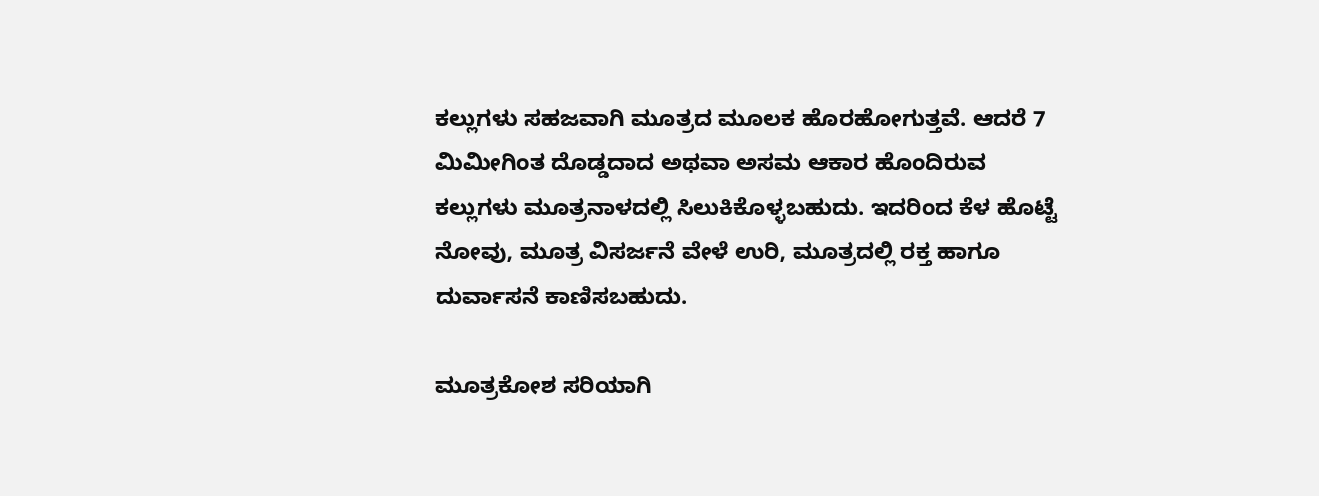ಕಲ್ಲುಗಳು ಸಹಜವಾಗಿ ಮೂತ್ರದ ಮೂಲಕ ಹೊರಹೋಗುತ್ತವೆ. ಆದರೆ 7 ಮಿಮೀಗಿಂತ ದೊಡ್ಡದಾದ ಅಥವಾ ಅಸಮ ಆಕಾರ ಹೊಂದಿರುವ ಕಲ್ಲುಗಳು ಮೂತ್ರನಾಳದಲ್ಲಿ ಸಿಲುಕಿಕೊಳ್ಳಬಹುದು. ಇದರಿಂದ ಕೆಳ ಹೊಟ್ಟೆ ನೋವು, ಮೂತ್ರ ವಿಸರ್ಜನೆ ವೇಳೆ ಉರಿ, ಮೂತ್ರದಲ್ಲಿ ರಕ್ತ ಹಾಗೂ ದುರ್ವಾಸನೆ ಕಾಣಿಸಬಹುದು.

ಮೂತ್ರಕೋಶ ಸರಿಯಾಗಿ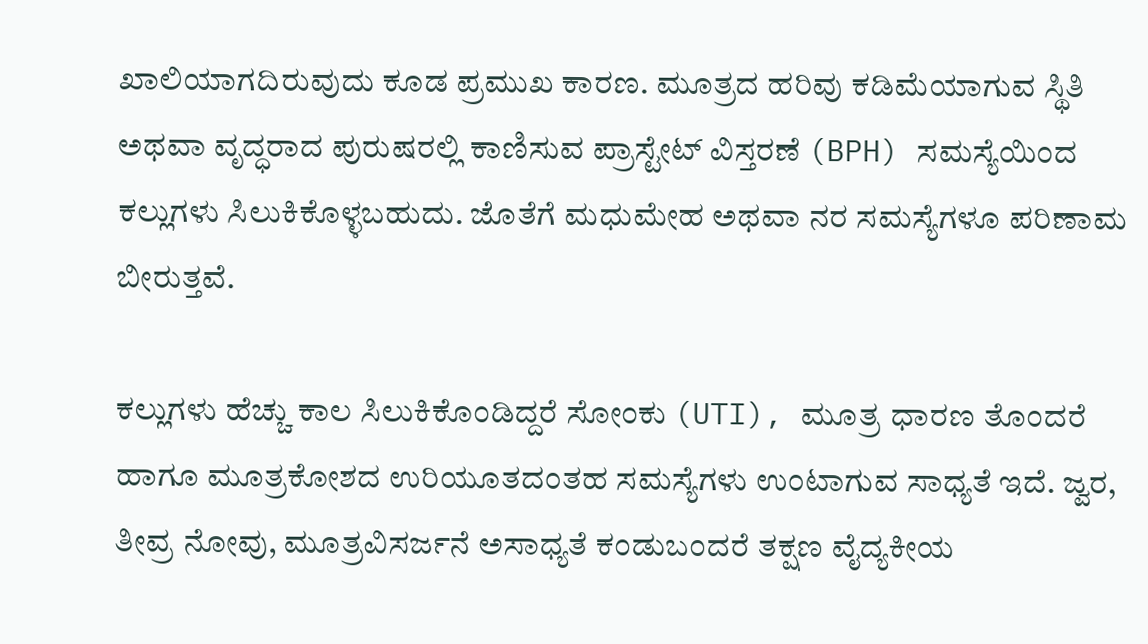ಖಾಲಿಯಾಗದಿರುವುದು ಕೂಡ ಪ್ರಮುಖ ಕಾರಣ. ಮೂತ್ರದ ಹರಿವು ಕಡಿಮೆಯಾಗುವ ಸ್ಥಿತಿ ಅಥವಾ ವೃದ್ಧರಾದ ಪುರುಷರಲ್ಲಿ ಕಾಣಿಸುವ ಪ್ರಾಸ್ಟೇಟ್ ವಿಸ್ತರಣೆ (BPH) ಸಮಸ್ಯೆಯಿಂದ ಕಲ್ಲುಗಳು ಸಿಲುಕಿಕೊಳ್ಳಬಹುದು. ಜೊತೆಗೆ ಮಧುಮೇಹ ಅಥವಾ ನರ ಸಮಸ್ಯೆಗಳೂ ಪರಿಣಾಮ ಬೀರುತ್ತವೆ.

ಕಲ್ಲುಗಳು ಹೆಚ್ಚು ಕಾಲ ಸಿಲುಕಿಕೊಂಡಿದ್ದರೆ ಸೋಂಕು (UTI), ಮೂತ್ರ ಧಾರಣ ತೊಂದರೆ ಹಾಗೂ ಮೂತ್ರಕೋಶದ ಉರಿಯೂತದಂತಹ ಸಮಸ್ಯೆಗಳು ಉಂಟಾಗುವ ಸಾಧ್ಯತೆ ಇದೆ. ಜ್ವರ, ತೀವ್ರ ನೋವು, ಮೂತ್ರವಿಸರ್ಜನೆ ಅಸಾಧ್ಯತೆ ಕಂಡುಬಂದರೆ ತಕ್ಷಣ ವೈದ್ಯಕೀಯ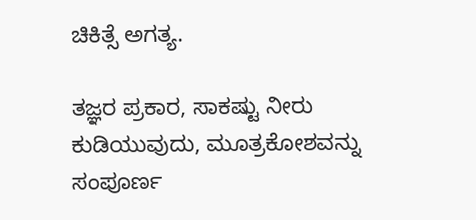ಚಿಕಿತ್ಸೆ ಅಗತ್ಯ.

ತಜ್ಞರ ಪ್ರಕಾರ, ಸಾಕಷ್ಟು ನೀರು ಕುಡಿಯುವುದು, ಮೂತ್ರಕೋಶವನ್ನು ಸಂಪೂರ್ಣ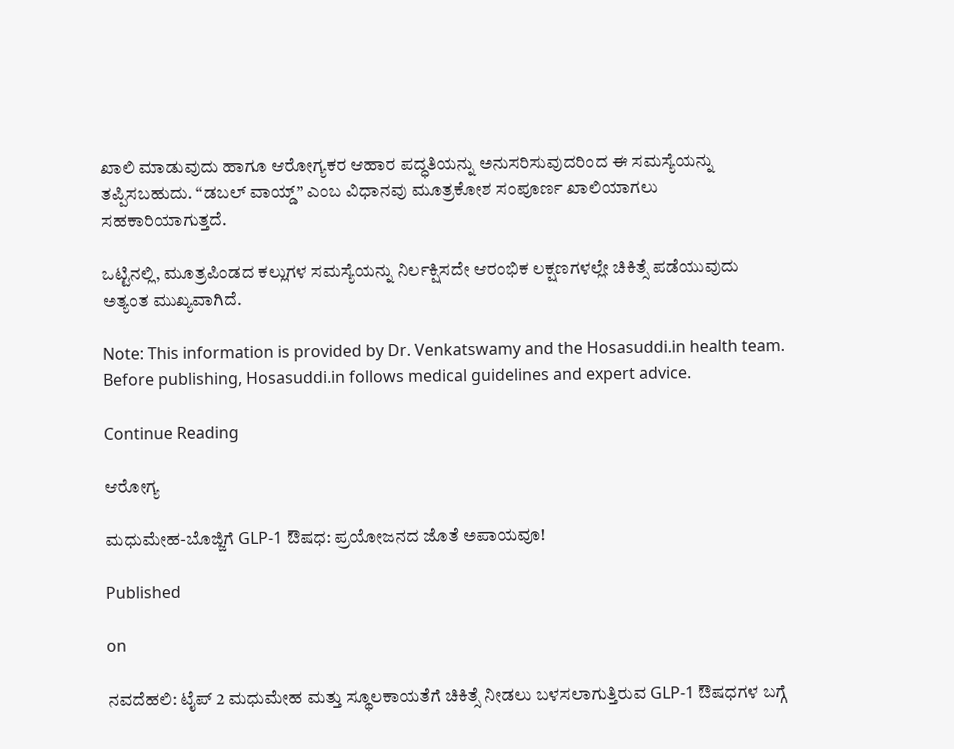ಖಾಲಿ ಮಾಡುವುದು ಹಾಗೂ ಆರೋಗ್ಯಕರ ಆಹಾರ ಪದ್ಧತಿಯನ್ನು ಅನುಸರಿಸುವುದರಿಂದ ಈ ಸಮಸ್ಯೆಯನ್ನು ತಪ್ಪಿಸಬಹುದು. “ಡಬಲ್ ವಾಯ್ಡ್” ಎಂಬ ವಿಧಾನವು ಮೂತ್ರಕೋಶ ಸಂಪೂರ್ಣ ಖಾಲಿಯಾಗಲು ಸಹಕಾರಿಯಾಗುತ್ತದೆ.

ಒಟ್ಟಿನಲ್ಲಿ, ಮೂತ್ರಪಿಂಡದ ಕಲ್ಲುಗಳ ಸಮಸ್ಯೆಯನ್ನು ನಿರ್ಲಕ್ಷಿಸದೇ ಆರಂಭಿಕ ಲಕ್ಷಣಗಳಲ್ಲೇ ಚಿಕಿತ್ಸೆ ಪಡೆಯುವುದು ಅತ್ಯಂತ ಮುಖ್ಯವಾಗಿದೆ.

Note: This information is provided by Dr. Venkatswamy and the Hosasuddi.in health team. Before publishing, Hosasuddi.in follows medical guidelines and expert advice.

Continue Reading

ಆರೋಗ್ಯ

ಮಧುಮೇಹ-ಬೊಜ್ಜಿಗೆ GLP-1 ಔಷಧ: ಪ್ರಯೋಜನದ ಜೊತೆ ಅಪಾಯವೂ!

Published

on

ನವದೆಹಲಿ: ಟೈಪ್ 2 ಮಧುಮೇಹ ಮತ್ತು ಸ್ಥೂಲಕಾಯತೆಗೆ ಚಿಕಿತ್ಸೆ ನೀಡಲು ಬಳಸಲಾಗುತ್ತಿರುವ GLP-1 ಔಷಧಗಳ ಬಗ್ಗೆ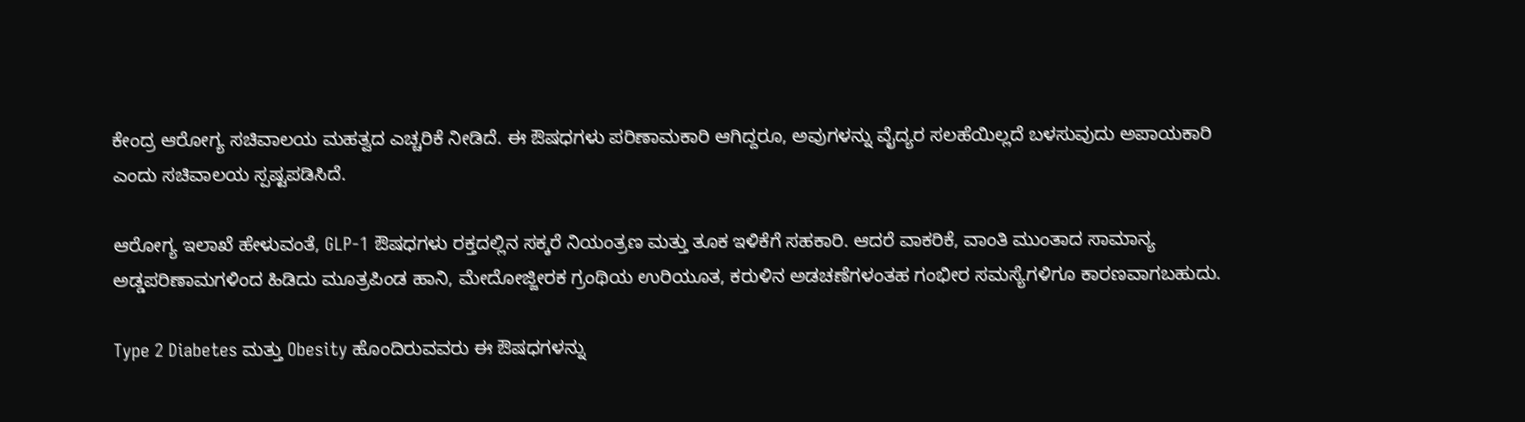ಕೇಂದ್ರ ಆರೋಗ್ಯ ಸಚಿವಾಲಯ ಮಹತ್ವದ ಎಚ್ಚರಿಕೆ ನೀಡಿದೆ. ಈ ಔಷಧಗಳು ಪರಿಣಾಮಕಾರಿ ಆಗಿದ್ದರೂ, ಅವುಗಳನ್ನು ವೈದ್ಯರ ಸಲಹೆಯಿಲ್ಲದೆ ಬಳಸುವುದು ಅಪಾಯಕಾರಿ ಎಂದು ಸಚಿವಾಲಯ ಸ್ಪಷ್ಟಪಡಿಸಿದೆ.

ಆರೋಗ್ಯ ಇಲಾಖೆ ಹೇಳುವಂತೆ, GLP-1 ಔಷಧಗಳು ರಕ್ತದಲ್ಲಿನ ಸಕ್ಕರೆ ನಿಯಂತ್ರಣ ಮತ್ತು ತೂಕ ಇಳಿಕೆಗೆ ಸಹಕಾರಿ. ಆದರೆ ವಾಕರಿಕೆ, ವಾಂತಿ ಮುಂತಾದ ಸಾಮಾನ್ಯ ಅಡ್ಡಪರಿಣಾಮಗಳಿಂದ ಹಿಡಿದು ಮೂತ್ರಪಿಂಡ ಹಾನಿ, ಮೇದೋಜ್ಜೀರಕ ಗ್ರಂಥಿಯ ಉರಿಯೂತ, ಕರುಳಿನ ಅಡಚಣೆಗಳಂತಹ ಗಂಭೀರ ಸಮಸ್ಯೆಗಳಿಗೂ ಕಾರಣವಾಗಬಹುದು.

Type 2 Diabetes ಮತ್ತು Obesity ಹೊಂದಿರುವವರು ಈ ಔಷಧಗಳನ್ನು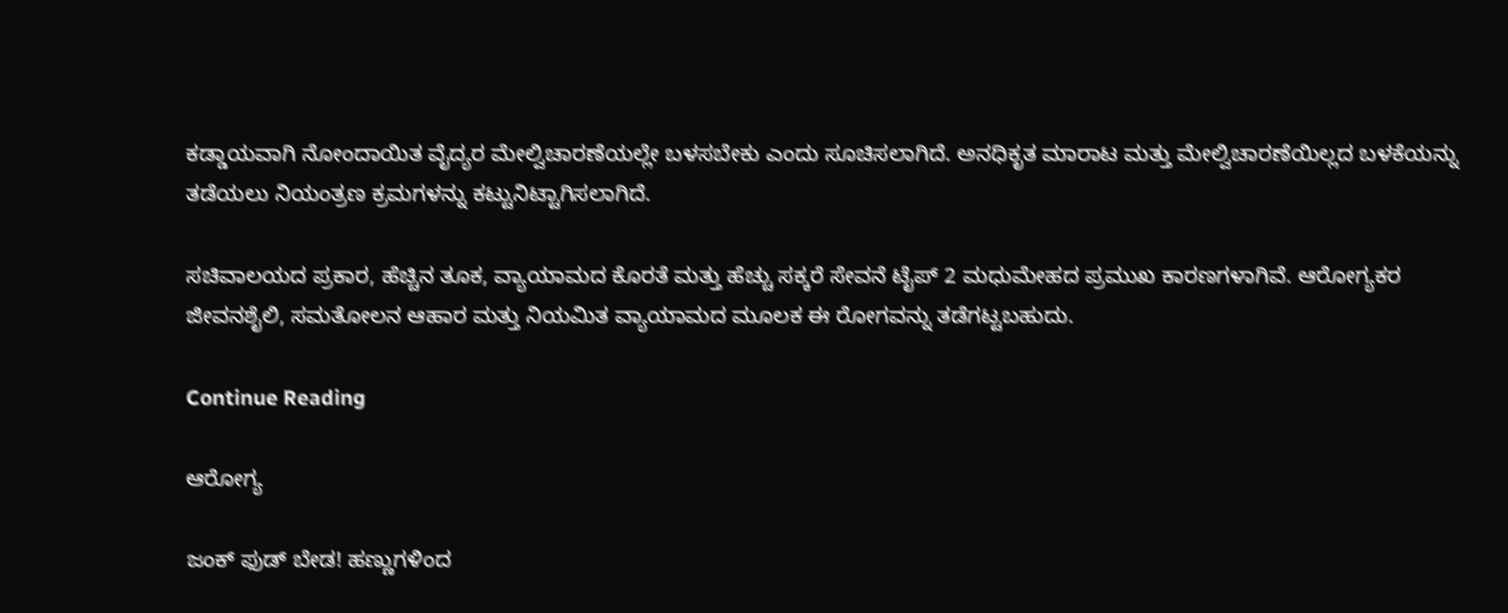ಕಡ್ಡಾಯವಾಗಿ ನೋಂದಾಯಿತ ವೈದ್ಯರ ಮೇಲ್ವಿಚಾರಣೆಯಲ್ಲೇ ಬಳಸಬೇಕು ಎಂದು ಸೂಚಿಸಲಾಗಿದೆ. ಅನಧಿಕೃತ ಮಾರಾಟ ಮತ್ತು ಮೇಲ್ವಿಚಾರಣೆಯಿಲ್ಲದ ಬಳಕೆಯನ್ನು ತಡೆಯಲು ನಿಯಂತ್ರಣ ಕ್ರಮಗಳನ್ನು ಕಟ್ಟುನಿಟ್ಟಾಗಿಸಲಾಗಿದೆ.

ಸಚಿವಾಲಯದ ಪ್ರಕಾರ, ಹೆಚ್ಚಿನ ತೂಕ, ವ್ಯಾಯಾಮದ ಕೊರತೆ ಮತ್ತು ಹೆಚ್ಚು ಸಕ್ಕರೆ ಸೇವನೆ ಟೈಪ್ 2 ಮಧುಮೇಹದ ಪ್ರಮುಖ ಕಾರಣಗಳಾಗಿವೆ. ಆರೋಗ್ಯಕರ ಜೀವನಶೈಲಿ, ಸಮತೋಲನ ಆಹಾರ ಮತ್ತು ನಿಯಮಿತ ವ್ಯಾಯಾಮದ ಮೂಲಕ ಈ ರೋಗವನ್ನು ತಡೆಗಟ್ಟಬಹುದು.

Continue Reading

ಆರೋಗ್ಯ

ಜಂಕ್ ಫುಡ್ ಬೇಡ! ಹಣ್ಣುಗಳಿಂದ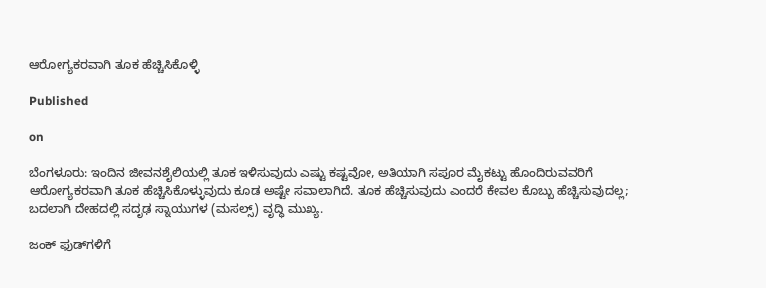ಆರೋಗ್ಯಕರವಾಗಿ ತೂಕ ಹೆಚ್ಚಿಸಿಕೊಳ್ಳಿ

Published

on

ಬೆಂಗಳೂರು: ಇಂದಿನ ಜೀವನಶೈಲಿಯಲ್ಲಿ ತೂಕ ಇಳಿಸುವುದು ಎಷ್ಟು ಕಷ್ಟವೋ, ಅತಿಯಾಗಿ ಸಪೂರ ಮೈಕಟ್ಟು ಹೊಂದಿರುವವರಿಗೆ ಆರೋಗ್ಯಕರವಾಗಿ ತೂಕ ಹೆಚ್ಚಿಸಿಕೊಳ್ಳುವುದು ಕೂಡ ಅಷ್ಟೇ ಸವಾಲಾಗಿದೆ. ತೂಕ ಹೆಚ್ಚಿಸುವುದು ಎಂದರೆ ಕೇವಲ ಕೊಬ್ಬು ಹೆಚ್ಚಿಸುವುದಲ್ಲ; ಬದಲಾಗಿ ದೇಹದಲ್ಲಿ ಸದೃಢ ಸ್ನಾಯುಗಳ (ಮಸಲ್ಸ್) ವೃದ್ಧಿ ಮುಖ್ಯ.

ಜಂಕ್ ಫುಡ್‌ಗಳಿಗೆ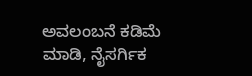ಅವಲಂಬನೆ ಕಡಿಮೆ ಮಾಡಿ, ನೈಸರ್ಗಿಕ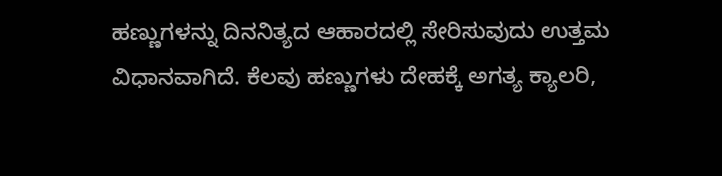ಹಣ್ಣುಗಳನ್ನು ದಿನನಿತ್ಯದ ಆಹಾರದಲ್ಲಿ ಸೇರಿಸುವುದು ಉತ್ತಮ ವಿಧಾನವಾಗಿದೆ. ಕೆಲವು ಹಣ್ಣುಗಳು ದೇಹಕ್ಕೆ ಅಗತ್ಯ ಕ್ಯಾಲರಿ,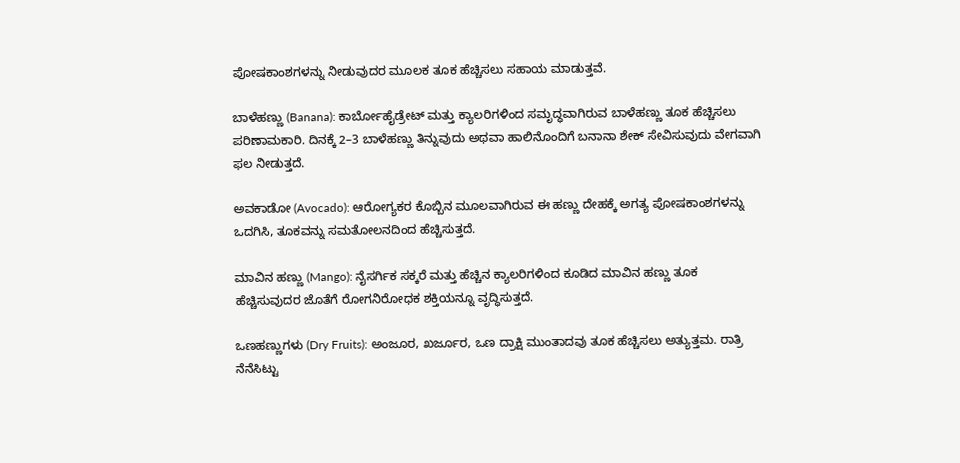ಪೋಷಕಾಂಶಗಳನ್ನು ನೀಡುವುದರ ಮೂಲಕ ತೂಕ ಹೆಚ್ಚಿಸಲು ಸಹಾಯ ಮಾಡುತ್ತವೆ.

ಬಾಳೆಹಣ್ಣು (Banana): ಕಾರ್ಬೋಹೈಡ್ರೇಟ್ ಮತ್ತು ಕ್ಯಾಲರಿಗಳಿಂದ ಸಮೃದ್ಧವಾಗಿರುವ ಬಾಳೆಹಣ್ಣು ತೂಕ ಹೆಚ್ಚಿಸಲು ಪರಿಣಾಮಕಾರಿ. ದಿನಕ್ಕೆ 2–3 ಬಾಳೆಹಣ್ಣು ತಿನ್ನುವುದು ಅಥವಾ ಹಾಲಿನೊಂದಿಗೆ ಬನಾನಾ ಶೇಕ್ ಸೇವಿಸುವುದು ವೇಗವಾಗಿ ಫಲ ನೀಡುತ್ತದೆ.

ಅವಕಾಡೋ (Avocado): ಆರೋಗ್ಯಕರ ಕೊಬ್ಬಿನ ಮೂಲವಾಗಿರುವ ಈ ಹಣ್ಣು ದೇಹಕ್ಕೆ ಅಗತ್ಯ ಪೋಷಕಾಂಶಗಳನ್ನು ಒದಗಿಸಿ, ತೂಕವನ್ನು ಸಮತೋಲನದಿಂದ ಹೆಚ್ಚಿಸುತ್ತದೆ.

ಮಾವಿನ ಹಣ್ಣು (Mango): ನೈಸರ್ಗಿಕ ಸಕ್ಕರೆ ಮತ್ತು ಹೆಚ್ಚಿನ ಕ್ಯಾಲರಿಗಳಿಂದ ಕೂಡಿದ ಮಾವಿನ ಹಣ್ಣು ತೂಕ ಹೆಚ್ಚಿಸುವುದರ ಜೊತೆಗೆ ರೋಗನಿರೋಧಕ ಶಕ್ತಿಯನ್ನೂ ವೃದ್ಧಿಸುತ್ತದೆ.

ಒಣಹಣ್ಣುಗಳು (Dry Fruits): ಅಂಜೂರ, ಖರ್ಜೂರ, ಒಣ ದ್ರಾಕ್ಷಿ ಮುಂತಾದವು ತೂಕ ಹೆಚ್ಚಿಸಲು ಅತ್ಯುತ್ತಮ. ರಾತ್ರಿ ನೆನೆಸಿಟ್ಟು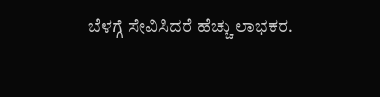ಬೆಳಗ್ಗೆ ಸೇವಿಸಿದರೆ ಹೆಚ್ಚು ಲಾಭಕರ.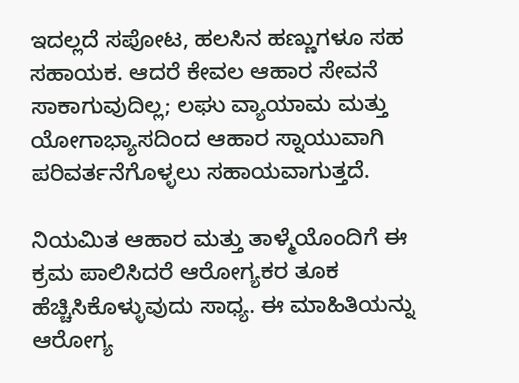ಇದಲ್ಲದೆ ಸಪೋಟ, ಹಲಸಿನ ಹಣ್ಣುಗಳೂ ಸಹ ಸಹಾಯಕ. ಆದರೆ ಕೇವಲ ಆಹಾರ ಸೇವನೆ ಸಾಕಾಗುವುದಿಲ್ಲ; ಲಘು ವ್ಯಾಯಾಮ ಮತ್ತು ಯೋಗಾಭ್ಯಾಸದಿಂದ ಆಹಾರ ಸ್ನಾಯುವಾಗಿ ಪರಿವರ್ತನೆಗೊಳ್ಳಲು ಸಹಾಯವಾಗುತ್ತದೆ.

ನಿಯಮಿತ ಆಹಾರ ಮತ್ತು ತಾಳ್ಮೆಯೊಂದಿಗೆ ಈ ಕ್ರಮ ಪಾಲಿಸಿದರೆ ಆರೋಗ್ಯಕರ ತೂಕ ಹೆಚ್ಚಿಸಿಕೊಳ್ಳುವುದು ಸಾಧ್ಯ. ಈ ಮಾಹಿತಿಯನ್ನು ಆರೋಗ್ಯ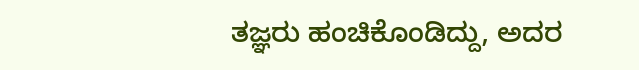ತಜ್ಞರು ಹಂಚಿಕೊಂಡಿದ್ದು, ಅದರ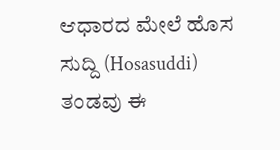ಆಧಾರದ ಮೇಲೆ ಹೊಸ ಸುದ್ದಿ (Hosasuddi) ತಂಡವು ಈ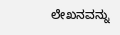ಲೇಖನವನ್ನು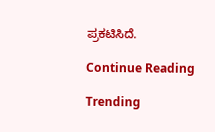ಪ್ರಕಟಿಸಿದೆ.

Continue Reading

Trending